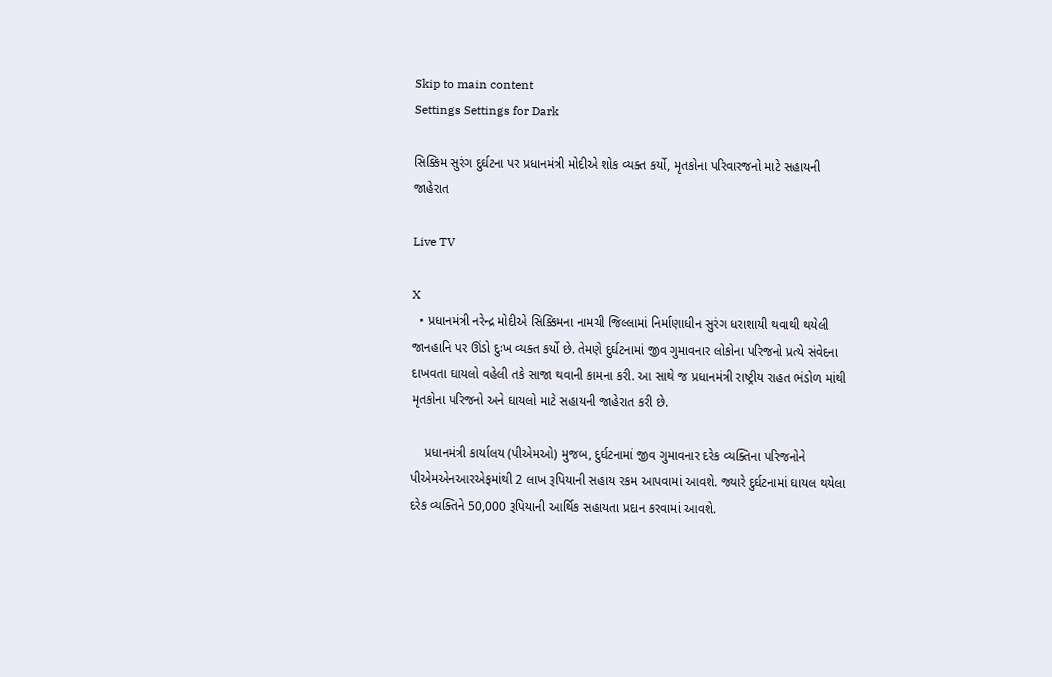Skip to main content
Settings Settings for Dark

સિક્કિમ સુરંગ દુર્ઘટના પર પ્રધાનમંત્રી મોદીએ શોક વ્યક્ત કર્યો, મૃતકોના પરિવારજનો માટે સહાયની જાહેરાત

Live TV

X
  • પ્રધાનમંત્રી નરેન્દ્ર મોદીએ સિક્કિમના નામચી જિલ્લામાં નિર્માણાધીન સુરંગ ધરાશાયી થવાથી થયેલી જાનહાનિ પર ઊંડો દુઃખ વ્યક્ત કર્યો છે. તેમણે દુર્ઘટનામાં જીવ ગુમાવનાર લોકોના પરિજનો પ્રત્યે સંવેદના દાખવતા ઘાયલો વહેલી તકે સાજા થવાની કામના કરી. આ સાથે જ પ્રધાનમંત્રી રાષ્ટ્રીય રાહત ભંડોળ માંથી મૃતકોના પરિજનો અને ઘાયલો માટે સહાયની જાહેરાત કરી છે.

    પ્રધાનમંત્રી કાર્યાલય (પીએમઓ) મુજબ, દુર્ઘટનામાં જીવ ગુમાવનાર દરેક વ્યક્તિના પરિજનોને પીએમએનઆરએફમાંથી 2 લાખ રૂપિયાની સહાય રકમ આપવામાં આવશે. જ્યારે દુર્ઘટનામાં ઘાયલ થયેલા દરેક વ્યક્તિને 50,000 રૂપિયાની આર્થિક સહાયતા પ્રદાન કરવામાં આવશે.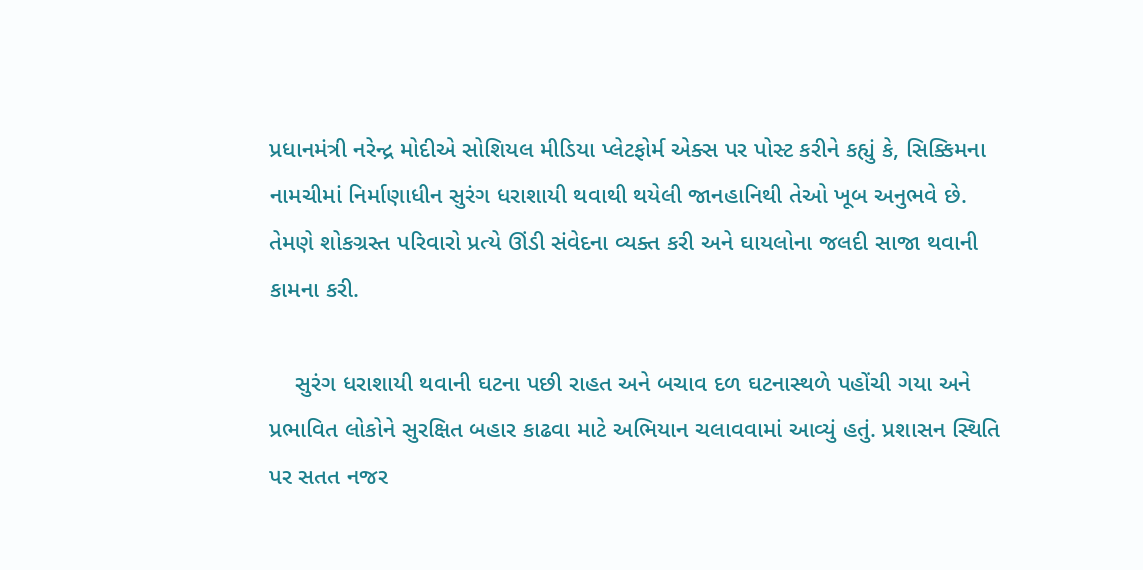પ્રધાનમંત્રી નરેન્દ્ર મોદીએ સોશિયલ મીડિયા પ્લેટફોર્મ એક્સ પર પોસ્ટ કરીને કહ્યું કે, સિક્કિમના નામચીમાં નિર્માણાધીન સુરંગ ધરાશાયી થવાથી થયેલી જાનહાનિથી તેઓ ખૂબ અનુભવે છે. તેમણે શોકગ્રસ્ત પરિવારો પ્રત્યે ઊંડી સંવેદના વ્યક્ત કરી અને ઘાયલોના જલદી સાજા થવાની કામના કરી.

    સુરંગ ધરાશાયી થવાની ઘટના પછી રાહત અને બચાવ દળ ઘટનાસ્થળે પહોંચી ગયા અને પ્રભાવિત લોકોને સુરક્ષિત બહાર કાઢવા માટે અભિયાન ચલાવવામાં આવ્યું હતું. પ્રશાસન સ્થિતિ પર સતત નજર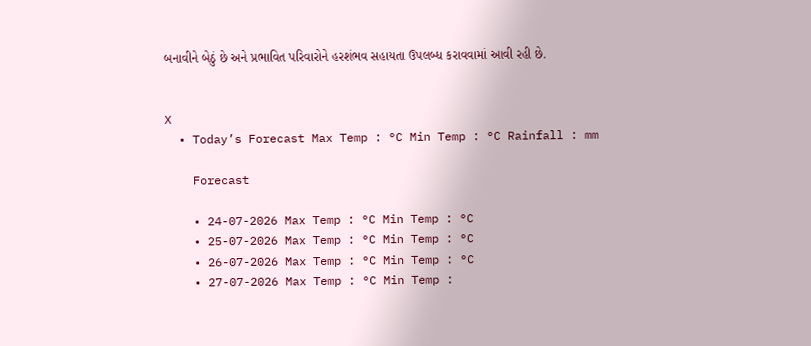બનાવીને બેઠું છે અને પ્રભાવિત પરિવારોને હરશંભવ સહાયતા ઉપલબ્ધ કરાવવામાં આવી રહી છે.


X
  • Today’s Forecast Max Temp : °C Min Temp : °C Rainfall : mm

    Forecast

    • 24-07-2026 Max Temp : °C Min Temp : °C
    • 25-07-2026 Max Temp : °C Min Temp : °C
    • 26-07-2026 Max Temp : °C Min Temp : °C
    • 27-07-2026 Max Temp : °C Min Temp :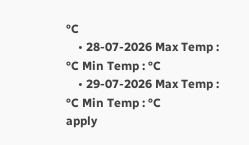°C
    • 28-07-2026 Max Temp : °C Min Temp : °C
    • 29-07-2026 Max Temp : °C Min Temp : °C
apply